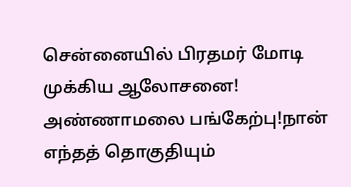சென்னையில் பிரதமர் மோடி முக்கிய ஆலோசனை! அண்ணாமலை பங்கேற்பு!நான் எந்தத் தொகுதியும்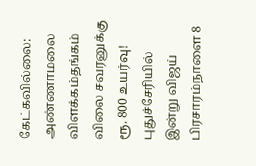கேட்கவில்லை: அண்ணாமலை விளக்கம்தங்கம் விலை சவரனுக்கு ரூ. 800 உயர்வு! புதுச்சேரியில் இன்று விஜய் பிரசாரம்நாளை 8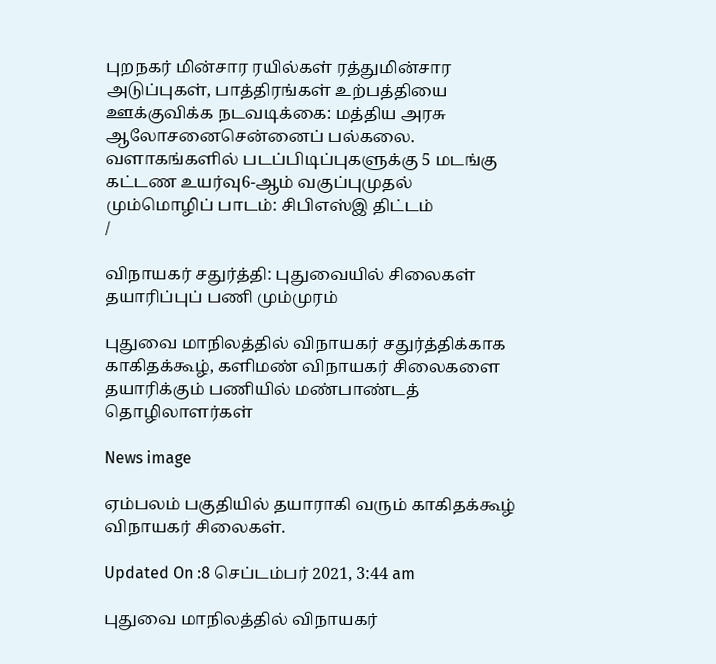புறநகர் மின்சார ரயில்கள் ரத்துமின்சார அடுப்புகள், பாத்திரங்கள் உற்பத்தியை ஊக்குவிக்க நடவடிக்கை: மத்திய அரசு ஆலோசனைசென்னைப் பல்கலை. வளாகங்களில் படப்பிடிப்புகளுக்கு 5 மடங்கு கட்டண உயர்வு6-ஆம் வகுப்புமுதல் மும்மொழிப் பாடம்: சிபிஎஸ்இ திட்டம்
/

விநாயகர் சதுர்த்தி: புதுவையில் சிலைகள் தயாரிப்புப் பணி மும்முரம்

புதுவை மாநிலத்தில் விநாயகர் சதுர்த்திக்காக காகிதக்கூழ், களிமண் விநாயகர் சிலைகளை தயாரிக்கும் பணியில் மண்பாண்டத் தொழிலாளர்கள்

News image

ஏம்பலம் பகுதியில் தயாராகி வரும் காகிதக்கூழ் விநாயகர் சிலைகள்.

Updated On :8 செப்டம்பர் 2021, 3:44 am

புதுவை மாநிலத்தில் விநாயகர்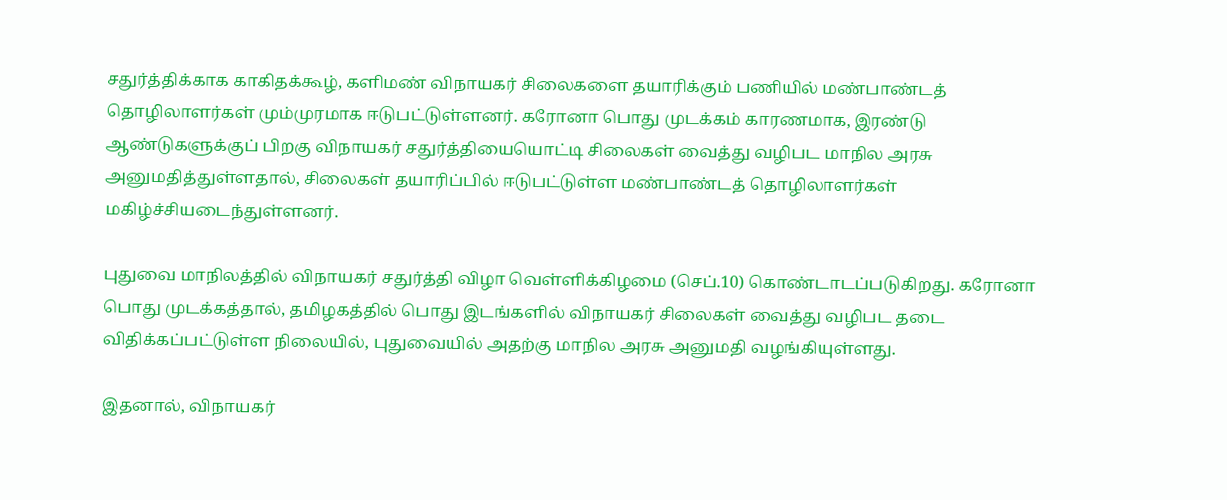சதுர்த்திக்காக காகிதக்கூழ், களிமண் விநாயகர் சிலைகளை தயாரிக்கும் பணியில் மண்பாண்டத் தொழிலாளர்கள் மும்முரமாக ஈடுபட்டுள்ளனர். கரோனா பொது முடக்கம் காரணமாக, இரண்டு ஆண்டுகளுக்குப் பிறகு விநாயகர் சதுர்த்தியையொட்டி சிலைகள் வைத்து வழிபட மாநில அரசு அனுமதித்துள்ளதால், சிலைகள் தயாரிப்பில் ஈடுபட்டுள்ள மண்பாண்டத் தொழிலாளர்கள் மகிழ்ச்சியடைந்துள்ளனர்.

புதுவை மாநிலத்தில் விநாயகர் சதுர்த்தி விழா வெள்ளிக்கிழமை (செப்.10) கொண்டாடப்படுகிறது. கரோனா பொது முடக்கத்தால், தமிழகத்தில் பொது இடங்களில் விநாயகர் சிலைகள் வைத்து வழிபட தடை விதிக்கப்பட்டுள்ள நிலையில், புதுவையில் அதற்கு மாநில அரசு அனுமதி வழங்கியுள்ளது.

இதனால், விநாயகர்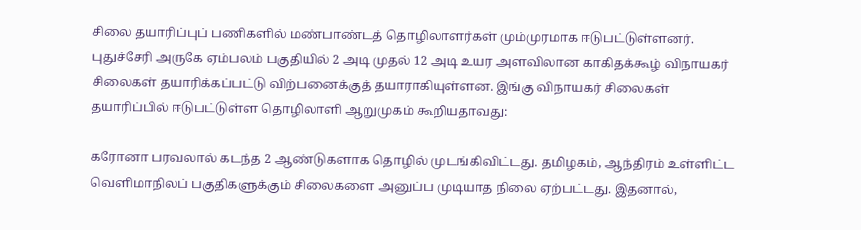சிலை தயாரிப்புப் பணிகளில் மண்பாண்டத் தொழிலாளர்கள் மும்முரமாக ஈடுபட்டுள்ளனர். புதுச்சேரி அருகே ஏம்பலம் பகுதியில் 2 அடி முதல் 12 அடி உயர அளவிலான காகிதக்கூழ் விநாயகர் சிலைகள் தயாரிக்கப்பட்டு விற்பனைக்குத் தயாராகியுள்ளன. இங்கு விநாயகர் சிலைகள் தயாரிப்பில் ஈடுபட்டுள்ள தொழிலாளி ஆறுமுகம் கூறியதாவது:

கரோனா பரவலால் கடந்த 2 ஆண்டுகளாக தொழில் முடங்கிவிட்டது. தமிழகம், ஆந்திரம் உள்ளிட்ட வெளிமாநிலப் பகுதிகளுக்கும் சிலைகளை அனுப்ப முடியாத நிலை ஏற்பட்டது. இதனால்,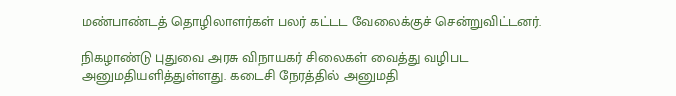மண்பாண்டத் தொழிலாளர்கள் பலர் கட்டட வேலைக்குச் சென்றுவிட்டனர்.

நிகழாண்டு புதுவை அரசு விநாயகர் சிலைகள் வைத்து வழிபட அனுமதியளித்துள்ளது. கடைசி நேரத்தில் அனுமதி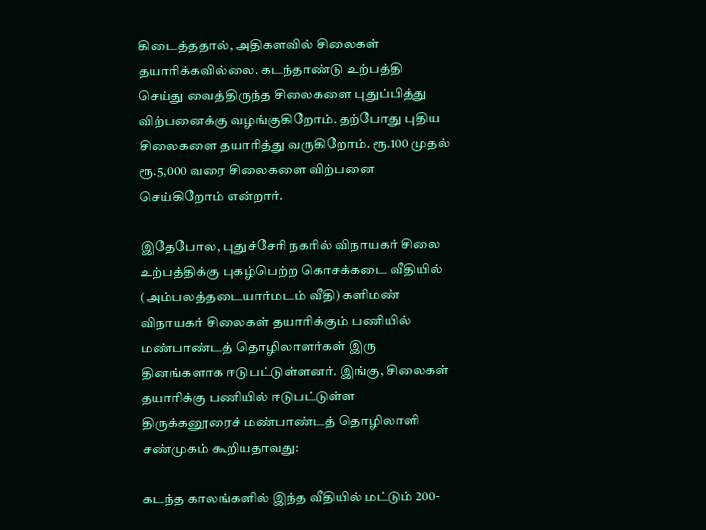கிடைத்ததால், அதிகளவில் சிலைகள் தயாரிக்கவில்லை. கடந்தாண்டு உற்பத்தி செய்து வைத்திருந்த சிலைகளை புதுப்பித்து விற்பனைக்கு வழங்குகிறோம். தற்போது புதிய சிலைகளை தயாரித்து வருகிறோம். ரூ.100 முதல் ரூ.5,000 வரை சிலைகளை விற்பனை செய்கிறோம் என்றார்.

இதேபோல, புதுச்சேரி நகரில் விநாயகர் சிலை உற்பத்திக்கு புகழ்பெற்ற கொசக்கடை வீதியில் (அம்பலத்தடையார்மடம் வீதி) களிமண் விநாயகர் சிலைகள் தயாரிக்கும் பணியில் மண்பாண்டத் தொழிலாளர்கள் இரு தினங்களாக ஈடுபட்டுள்ளனர். இங்கு, சிலைகள் தயாரிக்கு பணியில் ஈடுபட்டுள்ள திருக்கனூரைச் மண்பாண்டத் தொழிலாளி சண்முகம் கூறியதாவது:

கடந்த காலங்களில் இந்த வீதியில் மட்டும் 200-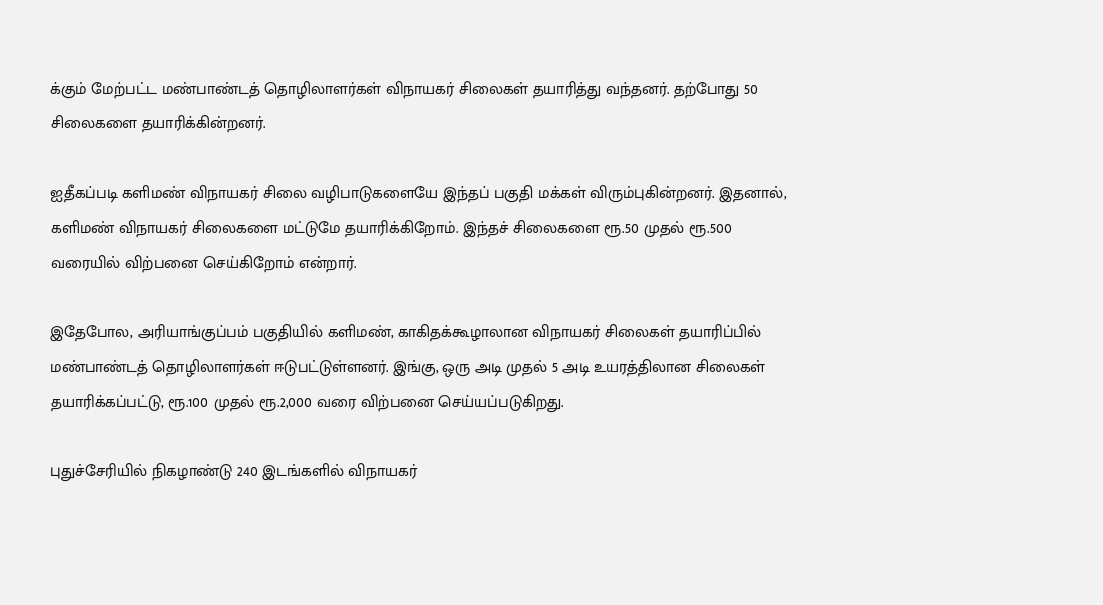க்கும் மேற்பட்ட மண்பாண்டத் தொழிலாளர்கள் விநாயகர் சிலைகள் தயாரித்து வந்தனர். தற்போது 50 சிலைகளை தயாரிக்கின்றனர்.

ஐதீகப்படி களிமண் விநாயகர் சிலை வழிபாடுகளையே இந்தப் பகுதி மக்கள் விரும்புகின்றனர். இதனால், களிமண் விநாயகர் சிலைகளை மட்டுமே தயாரிக்கிறோம். இந்தச் சிலைகளை ரூ.50 முதல் ரூ.500 வரையில் விற்பனை செய்கிறோம் என்றார்.

இதேபோல, அரியாங்குப்பம் பகுதியில் களிமண், காகிதக்கூழாலான விநாயகர் சிலைகள் தயாரிப்பில் மண்பாண்டத் தொழிலாளர்கள் ஈடுபட்டுள்ளனர். இங்கு, ஒரு அடி முதல் 5 அடி உயரத்திலான சிலைகள் தயாரிக்கப்பட்டு, ரூ.100 முதல் ரூ.2,000 வரை விற்பனை செய்யப்படுகிறது.

புதுச்சேரியில் நிகழாண்டு 240 இடங்களில் விநாயகர்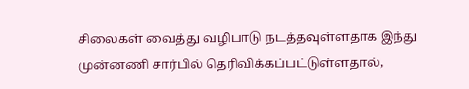சிலைகள் வைத்து வழிபாடு நடத்தவுள்ளதாக இந்து முன்னணி சார்பில் தெரிவிக்கப்பட்டுள்ளதால்,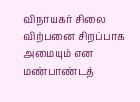விநாயகர் சிலை விற்பனை சிறப்பாக அமையும் என மண்பாண்டத்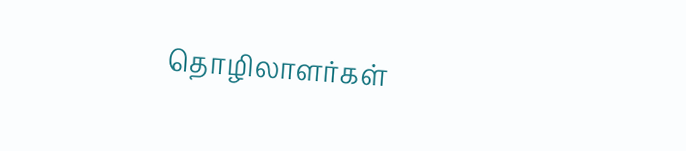தொழிலாளர்கள்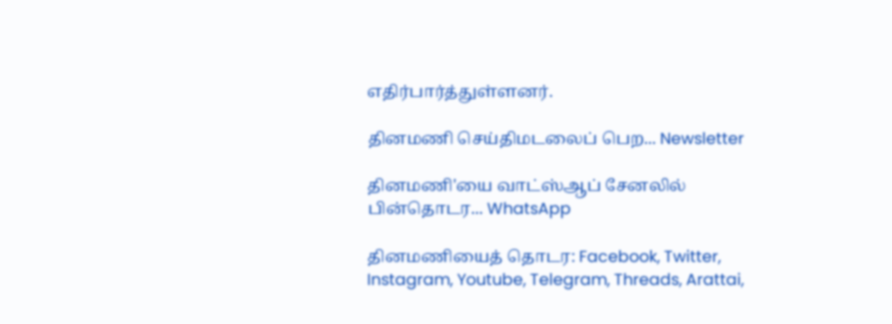எதிர்பார்த்துள்ளனர்.

தினமணி செய்திமடலைப் பெற... Newsletter

தினமணி'யை வாட்ஸ்ஆப் சேனலில் பின்தொடர... WhatsApp

தினமணியைத் தொடர: Facebook, Twitter, Instagram, Youtube, Telegram, Threads, Arattai,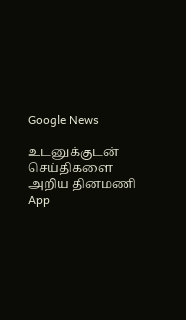Google News

உடனுக்குடன் செய்திகளை அறிய தினமணி App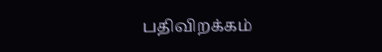பதிவிறக்கம்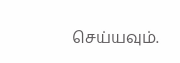செய்யவும்.